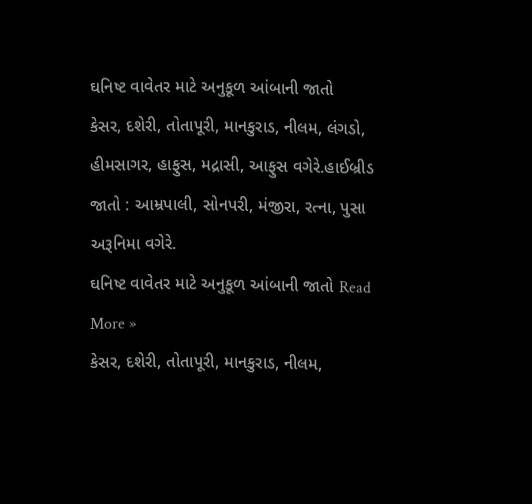ઘનિષ્ટ વાવેતર માટે અનુકૂળ આંબાની જાતો
કેસર, દશેરી, તોતાપૂરી, માનકુરાડ, નીલમ, લંગડો, હીમસાગર, હાફુસ, મદ્રાસી, આફુસ વગેરે.હાઈબ્રીડ જાતો : આમ્રપાલી, સોનપરી, મંજીરા, રત્ના, પુસા અરૂનિમા વગેરે.
ઘનિષ્ટ વાવેતર માટે અનુકૂળ આંબાની જાતો Read More »
કેસર, દશેરી, તોતાપૂરી, માનકુરાડ, નીલમ,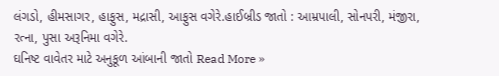લંગડો, હીમસાગર, હાફુસ, મદ્રાસી, આફુસ વગેરે.હાઈબ્રીડ જાતો : આમ્રપાલી, સોનપરી, મંજીરા, રત્ના, પુસા અરૂનિમા વગેરે.
ઘનિષ્ટ વાવેતર માટે અનુકૂળ આંબાની જાતો Read More »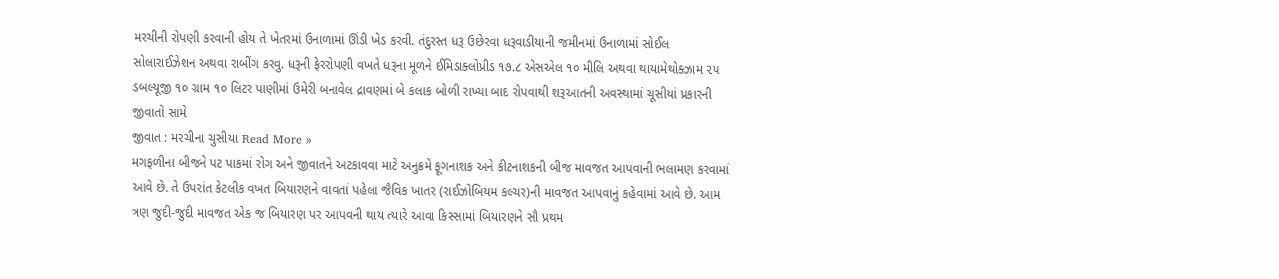મરચીની રોપણી કરવાની હોય તે ખેતરમાં ઉનાળામાં ઊંડી ખેડ કરવી. તંદુરસ્ત ધરૂ ઉછેરવા ધરૂવાડીયાની જમીનમાં ઉનાળામાં સોઈલ સોલારાઈઝેશન અથવા રાબીંગ કરવુ. ધરૂની ફેરરોપણી વખતે ધરૂના મૂળને ઈમિડાક્લોપ્રીડ ૧૭.૮ એસએલ ૧૦ મીલિ અથવા થાયામેથોક્ઝામ ૨૫ ડબલ્યૂજી ૧૦ ગ્રામ ૧૦ લિટર પાણીમાં ઉમેરી બનાવેલ દ્રાવણમાં બે કલાક બોળી રાખ્યા બાદ રોપવાથી શરૂઆતની અવસ્થામાં ચૂસીયાં પ્રકારની જીવાતો સામે
જીવાત : મરચીના ચુસીયા Read More »
મગફળીના બીજને પટ પાકમાં રોગ અને જીવાતને અટકાવવા માટે અનુક્રમે ફૂગનાશક અને કીટનાશકની બીજ માવજત આપવાની ભલામણ કરવામાં આવે છે. તે ઉપરાંત કેટલીક વખત બિયારણને વાવતાં પહેલા જૈવિક ખાતર (રાઈઝોબિયમ કલ્ચર)ની માવજત આપવાનું કહેવામાં આવે છે. આમ ત્રણ જુદી-જુદી માવજત એક જ બિયારણ પર આપવની થાય ત્યારે આવા કિસ્સામાં બિયારણને સૌ પ્રથમ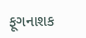ફૂગનાશક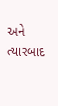અને ત્યારબાદ